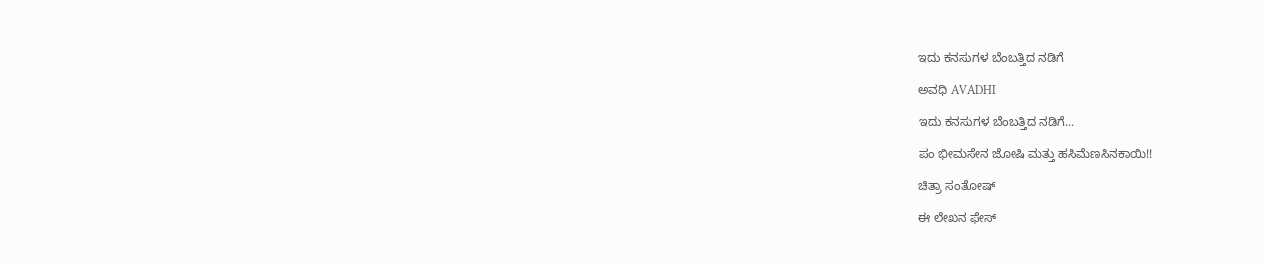ಇದು ಕನಸುಗಳ ಬೆಂಬತ್ತಿದ ನಡಿಗೆ‍

ಅವಧಿ AVADHI

ಇದು ಕನಸುಗಳ ಬೆಂಬತ್ತಿದ ನಡಿಗೆ...

ಪಂ ಭೀಮಸೇನ ಜೋಷಿ ಮತ್ತು ಹಸಿಮೆಣಸಿನಕಾಯಿ!!

ಚಿತ್ರಾ ಸಂತೋಷ್

ಈ ಲೇಖನ ಫೇಸ್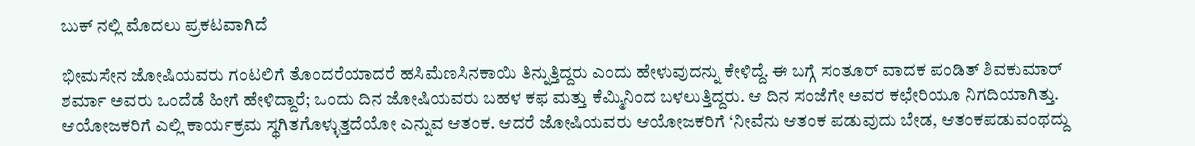ಬುಕ್ ನಲ್ಲಿ ಮೊದಲು ಪ್ರಕಟವಾಗಿದೆ

ಭೀಮಸೇನ ಜೋಷಿಯವರು ಗಂಟಲಿಗೆ ತೊಂದರೆಯಾದರೆ ಹಸಿಮೆಣಸಿನಕಾಯಿ ತಿನ್ನುತ್ತಿದ್ದರು ಎಂದು ಹೇಳುವುದನ್ನು ಕೇಳಿದ್ದೆ. ಈ ಬಗ್ಗೆ ಸಂತೂರ್ ವಾದಕ ಪಂಡಿತ್ ಶಿವಕುಮಾರ್ ಶರ್ಮಾ ಅವರು ಒಂದೆಡೆ ಹೀಗೆ ಹೇಳಿದ್ದಾರೆ; ಒಂದು ದಿನ ಜೋಷಿಯವರು ಬಹಳ ಕಫ ಮತ್ತು ಕೆಮ್ಮಿನಿಂದ ಬಳಲುತ್ತಿದ್ದರು. ಆ ದಿನ ಸಂಜೆಗೇ ಅವರ ಕಛೇರಿಯೂ ನಿಗದಿಯಾಗಿತ್ತು. ಆಯೋಜಕರಿಗೆ ಎಲ್ಲಿ ಕಾರ್ಯಕ್ರಮ ಸ್ಥಗಿತಗೊಳ್ಳುತ್ತದೆಯೋ ಎನ್ನುವ ಆತಂಕ. ಆದರೆ ಜೋಷಿಯವರು ಆಯೋಜಕರಿಗೆ ‘ನೀವೆನು ಆತಂಕ ಪಡುವುದು ಬೇಡ, ಆತಂಕಪಡುವಂಥದ್ದು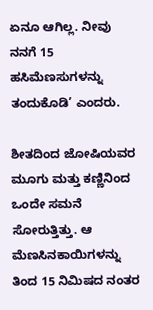ಏನೂ ಆಗಿಲ್ಲ. ನೀವು ನನಗೆ 15 ಹಸಿಮೆಣಸುಗಳನ್ನು ತಂದುಕೊಡಿ’ ಎಂದರು.

ಶೀತದಿಂದ ಜೋಷಿಯವರ ಮೂಗು ಮತ್ತು ಕಣ್ಣಿನಿಂದ ಒಂದೇ ಸಮನೆ ಸೋರುತ್ತಿತ್ತು. ಆ ಮೆಣಸಿನಕಾಯಿಗಳನ್ನು ತಿಂದ 15 ನಿಮಿಷದ ನಂತರ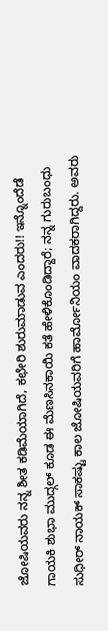ಜೋಷಿಯವರು ನನ್ನ ಶೀತ ಕಡಿಮೆಯಾಗಿದೆ, ಕಛೇರಿ ಶುರುಮಾಡುವ ಎಂದರು!! ಇನ್ನೊಂದೆಡೆ ಗಾಯಕಿ ಶುಭಾ ಮುದ್ಗಲ್ ಕೂಡ ಈ ಮೆಣಸಿನಕಾಯಿ ಕತೆ ಹೇಳಿಕೊಂಡಿದ್ದಾರೆ; ನನ್ನ ಗುರುಬಂಧು ಸುಧೀರ್ ನಾಯಕ್ ಸಾಕಷ್ಟು ಕಾಲ ಜೋಷಿಯವರಿಗೆ ಹಾರ್ಮೋನಿಯಂ ವಾದಕರಾಗಿದ್ದರು. ಅವರು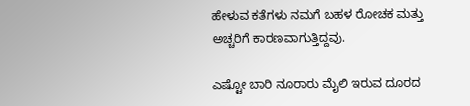ಹೇಳುವ ಕತೆಗಳು ನಮಗೆ ಬಹಳ ರೋಚಕ ಮತ್ತು ಅಚ್ಚರಿಗೆ ಕಾರಣವಾಗುತ್ತಿದ್ದವು.

ಎಷ್ಟೋ ಬಾರಿ ನೂರಾರು ಮೈಲಿ ಇರುವ ದೂರದ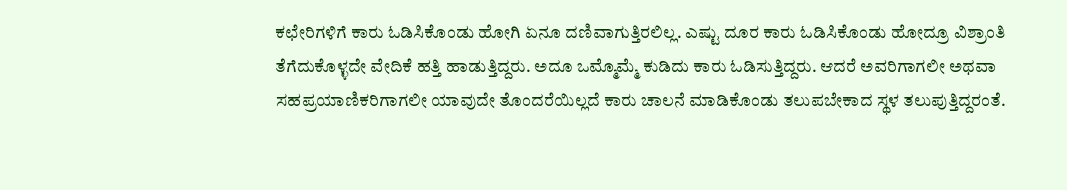ಕಛೇರಿಗಳಿಗೆ ಕಾರು ಓಡಿಸಿಕೊಂಡು ಹೋಗಿ ಏನೂ ದಣಿವಾಗುತ್ತಿರಲಿಲ್ಲ. ಎಷ್ಟು ದೂರ ಕಾರು ಓಡಿಸಿಕೊಂಡು ಹೋದ್ರೂ ವಿಶ್ರಾಂತಿ ತೆಗೆದುಕೊಳ್ಳದೇ ವೇದಿಕೆ ಹತ್ತಿ ಹಾಡುತ್ತಿದ್ದರು. ಅದೂ ಒಮ್ಮೊಮ್ಮೆ ಕುಡಿದು ಕಾರು ಓಡಿಸುತ್ತಿದ್ದರು. ಆದರೆ ಅವರಿಗಾಗಲೀ ಅಥವಾ ಸಹಪ್ರಯಾಣಿಕರಿಗಾಗಲೀ ಯಾವುದೇ ತೊಂದರೆಯಿಲ್ಲದೆ ಕಾರು ಚಾಲನೆ ಮಾಡಿಕೊಂಡು ತಲುಪಬೇಕಾದ ಸ್ಥಳ ತಲುಪುತ್ತಿದ್ದರಂತೆ.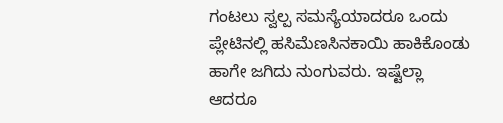ಗಂಟಲು ಸ್ವಲ್ಪ ಸಮಸ್ಯೆಯಾದರೂ ಒಂದು ಪ್ಲೇಟಿನಲ್ಲಿ ಹಸಿಮೆಣಸಿನಕಾಯಿ ಹಾಕಿಕೊಂಡು ಹಾಗೇ ಜಗಿದು ನುಂಗುವರು. ಇಷ್ಟೆಲ್ಲಾ ಆದರೂ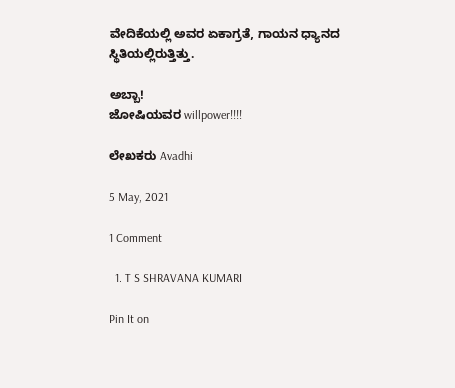ವೇದಿಕೆಯಲ್ಲಿ ಅವರ ಏಕಾಗ್ರತೆ, ಗಾಯನ ಧ್ಯಾನದ ಸ್ಥಿತಿಯಲ್ಲಿರುತ್ತಿತ್ತು.

ಅಬ್ಬಾ!
ಜೋಷಿಯವರ willpower!!!!

ಲೇಖಕರು Avadhi

5 May, 2021

1 Comment

  1. T S SHRAVANA KUMARI

Pin It on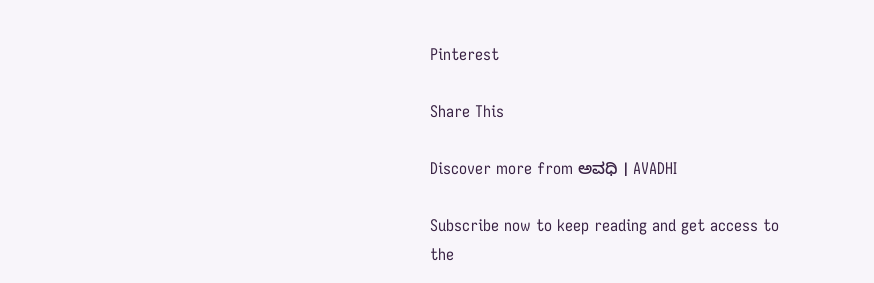Pinterest

Share This

Discover more from ಅವಧಿ । AVADHI

Subscribe now to keep reading and get access to the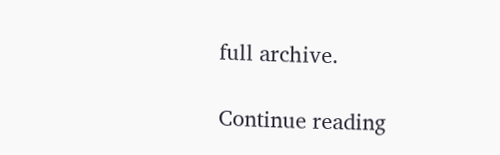full archive.

Continue reading